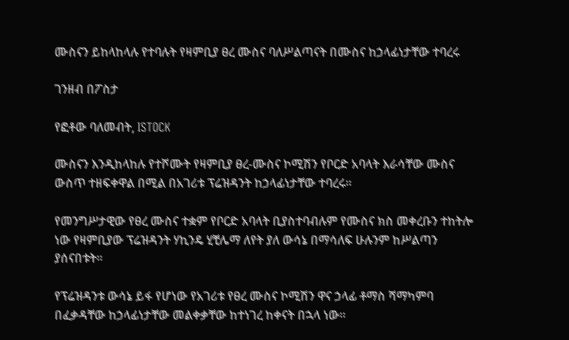ሙስናን ይከላከላሉ የተባሉት የዛምቢያ ፀረ ሙስና ባለሥልጣናት በሙስና ከኃላፊነታቸው ተባረሩ

ገንዘብ በፖስታ

የፎቶው ባለመብት, ISTOCK

ሙስናን እንዲከላከሉ የተሾሙት የዛምቢያ ፀረ-ሙስና ኮሚሽን የቦርድ አባላት እራሳቸው ሙስና ውስጥ ተዘፍቀዋል በሚል በአገሪቱ ፕሬዝዳንት ከኃላፊነታቸው ተባረሩ።

የመንግሥታዊው የፀረ ሙስና ተቋም የቦርድ አባላት ቢያስተባብሉም የሙስና ክስ መቀረቡን ተከትሎ ነው የዛምቢያው ፕሬዝዳንት ሃኪንዴ ሂቺሌማ ለየት ያለ ውሳኔ በማሳለፍ ሁሉንም ከሥልጣን ያሰናበቱት።

የፕሬዝዳንቱ ውሳኔ ይፋ የሆነው የአገሪቱ የፀረ ሙስና ኮሚሽን ዋና ኃላፊ ቶማስ ሻማካምባ በፈቃዳቸው ከኃላፊነታቸው መልቀቃቸው ከተነገረ ከቀናት በኋላ ነው።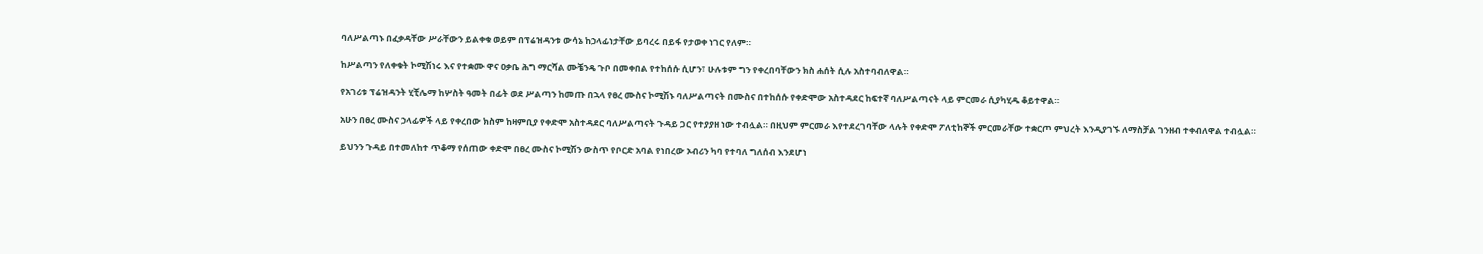ባለሥልጣኑ በፈቃዳቸው ሥራቸውን ይልቀቁ ወይም በፕሬዝዳንቱ ውሳኔ ከኃላፊነታቸው ይባረሩ በይፋ የታወቀ ነገር የለም።

ከሥልጣን የለቀቁት ኮሚሽነሩ እና የተቋሙ ዋና ዐቃቤ ሕግ ማርሻል ሙቼንዴ ጉቦ በመቀበል የተከሰሱ ሲሆን፣ ሁሉቱም ግን የቀረበባቸውን ክስ ሐሰት ሲሉ አስተባብለዋል።

የአገሪቱ ፕሬዝዳንት ሂቺሌማ ከሦስት ዓመት በፊት ወደ ሥልጣን ከመጡ በኋላ የፀረ ሙስና ኮሚሽኑ ባለሥልጣናት በሙስና በተከሰሱ የቀድሞው አስተዳደር ከፍተኛ ባለሥልጣናት ላይ ምርመራ ሲያካሂዱ ቆይተዋል።

አሁን በፀረ ሙስና ኃላፊዎች ላይ የቀረበው ክስም ከዛምቢያ የቀድሞ አስተዳደር ባለሥልጣናት ጉዳይ ጋር የተያያዘ ነው ተብሏል። በዚህም ምርመራ እየተደረገባቸው ላሉት የቀድሞ ፖለቲከኞች ምርመራቸው ተቋርጦ ምህረት እንዲያገኙ ለማስቻል ገንዘብ ተቀብለዋል ተብሏል።

ይህንን ጉዳይ በተመለከተ ጥቆማ የሰጠው ቀድሞ በፀረ ሙስና ኮሚሽን ውስጥ የቦርድ አባል የነበረው ኦብሪን ካባ የተባለ ግለሰብ እንደሆነ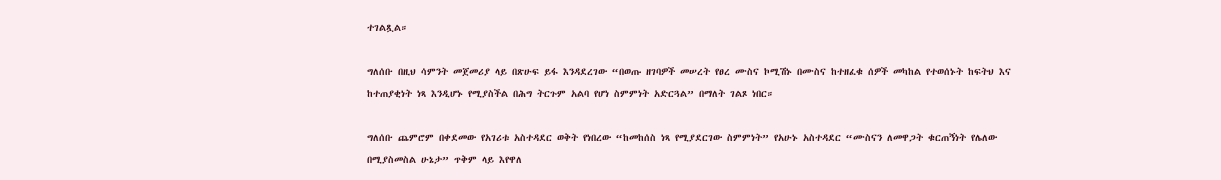ተገልጿል።

ግለሰቡ በዚህ ሳምንት መጀመሪያ ላይ በጽሁፍ ይፋ እንዳደረገው “በወጡ ዘገባዎች መሠረት የፀረ ሙስና ኮሚሽኑ በሙስና ከተዘፈቁ ሰዎች መካከል የተወሰኑት ከፍትህ እና ከተጠያቂነት ነጻ እንዲሆኑ የሚያስችል በሕግ ትርጉም አልባ የሆነ ስምምነት አድርጓል” በማለት ገልጾ ነበር።

ግለሰቡ ጨምሮም በቀደመው የአገሪቱ አስተዳደር ወቅት የነበረው “ከመከሰስ ነጻ የሚያደርገው ስምምነት” የአሁኑ አስተዳደር “ሙስናን ለመዋጋት ቁርጠኝነት የሌለው በሚያስመስል ሁኔታ” ጥቅም ላይ እየዋለ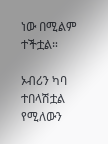ነው በሚልም ተችቷል።

ኦብሪን ካባ ተበላሽቷል የሚለውን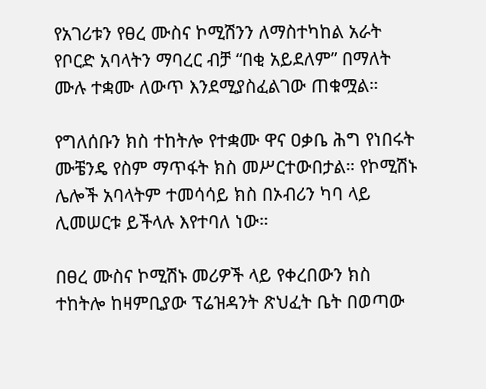የአገሪቱን የፀረ ሙስና ኮሚሽንን ለማስተካከል አራት የቦርድ አባላትን ማባረር ብቻ “በቂ አይደለም” በማለት ሙሉ ተቋሙ ለውጥ እንደሚያስፈልገው ጠቁሟል።

የግለሰቡን ክስ ተከትሎ የተቋሙ ዋና ዐቃቤ ሕግ የነበሩት ሙቼንዴ የስም ማጥፋት ክስ መሥርተውበታል። የኮሚሽኑ ሌሎች አባላትም ተመሳሳይ ክስ በኦብሪን ካባ ላይ ሊመሠርቱ ይችላሉ እየተባለ ነው።

በፀረ ሙስና ኮሚሽኑ መሪዎች ላይ የቀረበውን ክስ ተከትሎ ከዛምቢያው ፕሬዝዳንት ጽህፈት ቤት በወጣው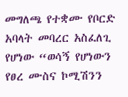መግለጫ የተቋሙ የቦርድ አባላት መባረር አስፈለጊ የሆነው “ወሳኝ የሆነውን የፀረ ሙስና ኮሚሽንን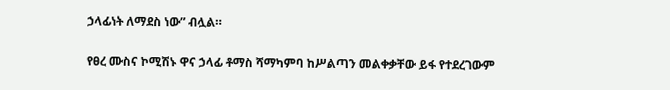ኃላፊነት ለማደስ ነው” ብሏል።

የፀረ ሙስና ኮሚሽኑ ዋና ኃላፊ ቶማስ ሻማካምባ ከሥልጣን መልቀቃቸው ይፋ የተደረገውም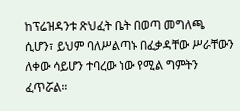ከፕሬዝዳንቱ ጽህፈት ቤት በወጣ መግለጫ ሲሆን፣ ይህም ባለሥልጣኑ በፈቃዳቸው ሥራቸውን ለቀው ሳይሆን ተባረው ነው የሚል ግምትን ፈጥሯል።